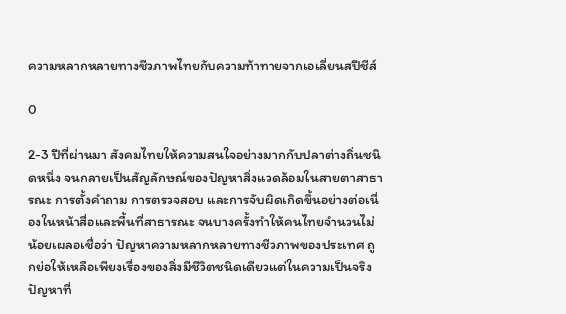ความหลากหลายทางชีวภาพไทยกับความท้าทายจากเอเลี่ยนสปีชีส์

0

2-3 ปีที่ผ่านมา สังคมไทยให้ความสนใจอย่างมากกับปลาต่างถิ่นชนิดหนึ่ง จนกลายเป็นสัญลักษณ์ของปัญหาสิ่งแวดล้อมในสายตาสาธารณะ การตั้งคำถาม การตรวจสอบ และการจับผิดเกิดขึ้นอย่างต่อเนื่องในหน้าสื่อและพื้นที่สาธารณะ จนบางครั้งทำให้คนไทยจำนวนไม่น้อยเผลอเชื่อว่า ปัญหาความหลากหลายทางชีวภาพของประเทศ ถูกย่อให้เหลือเพียงเรื่องของสิ่งมีชีวิตชนิดเดียวแต่ในความเป็นจริง ปัญหาที่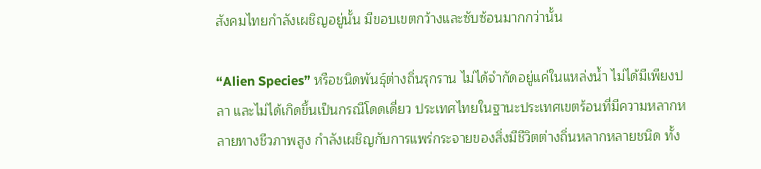สังคมไทยกำลังเผชิญอยู่นั้น มีขอบเขตกว้างและซับซ้อนมากกว่านั้น

“Alien Species” หรือชนิดพันธุ์ต่างถิ่นรุกราน ไม่ได้จำกัดอยู่แค่ในแหล่งน้ำ ไม่ได้มีเพียงปลา และไม่ได้เกิดขึ้นเป็นกรณีโดดเดี่ยว ประเทศไทยในฐานะประเทศเขตร้อนที่มีความหลากหลายทางชีวภาพสูง กำลังเผชิญกับการแพร่กระจายของสิ่งมีชีวิตต่างถิ่นหลากหลายชนิด ทั้ง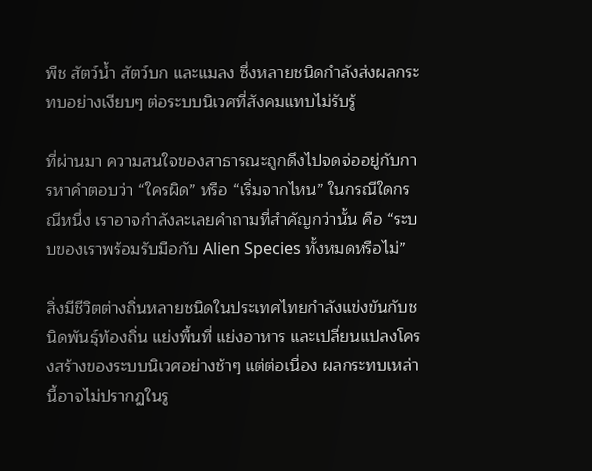พืช สัตว์น้ำ สัตว์บก และแมลง ซึ่งหลายชนิดกำลังส่งผลกระทบอย่างเงียบๆ ต่อระบบนิเวศที่สังคมแทบไม่รับรู้

ที่ผ่านมา ความสนใจของสาธารณะถูกดึงไปจดจ่ออยู่กับการหาคำตอบว่า “ใครผิด” หรือ “เริ่มจากไหน” ในกรณีใดกรณีหนึ่ง เราอาจกำลังละเลยคำถามที่สำคัญกว่านั้น คือ “ระบบของเราพร้อมรับมือกับ Alien Species ทั้งหมดหรือไม่”

สิ่งมีชีวิตต่างถิ่นหลายชนิดในประเทศไทยกำลังแข่งขันกับชนิดพันธุ์ท้องถิ่น แย่งพื้นที่ แย่งอาหาร และเปลี่ยนแปลงโครงสร้างของระบบนิเวศอย่างช้าๆ แต่ต่อเนื่อง ผลกระทบเหล่านี้อาจไม่ปรากฏในรู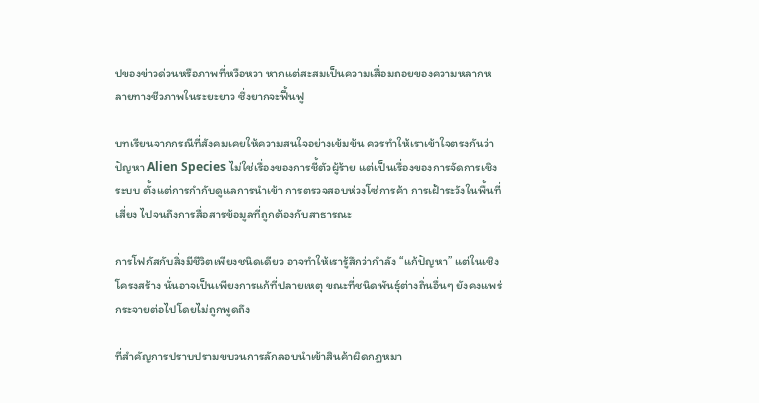ปของข่าวด่วนหรือภาพที่หวือหวา หากแต่สะสมเป็นความเสื่อมถอยของความหลากหลายทางชีวภาพในระยะยาว ซึ่งยากจะฟื้นฟู

บทเรียนจากกรณีที่สังคมเคยให้ความสนใจอย่างเข้มข้น ควรทำให้เราเข้าใจตรงกันว่า ปัญหา Alien Species ไม่ใช่เรื่องของการชี้ตัวผู้ร้าย แต่เป็นเรื่องของการจัดการเชิงระบบ ตั้งแต่การกำกับดูแลการนำเข้า การตรวจสอบห่วงโซ่การค้า การเฝ้าระวังในพื้นที่เสี่ยง ไปจนถึงการสื่อสารข้อมูลที่ถูกต้องกับสาธารณะ

การโฟกัสกับสิ่งมีชีวิตเพียงชนิดเดียว อาจทำให้เรารู้สึกว่ากำลัง “แก้ปัญหา” แต่ในเชิงโครงสร้าง นั่นอาจเป็นเพียงการแก้ที่ปลายเหตุ ขณะที่ชนิดพันธุ์ต่างถิ่นอื่นๆ ยังคงแพร่กระจายต่อไปโดยไม่ถูกพูดถึง

ที่สำคัญการปราบปรามขบวนการลักลอบนำเข้าสินค้าผิดกฎหมา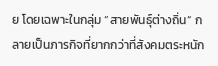ย โดยเฉพาะในกลุ่ม “สายพันธุ์ต่างถิ่น” กลายเป็นภารกิจที่ยากกว่าที่สังคมตระหนัก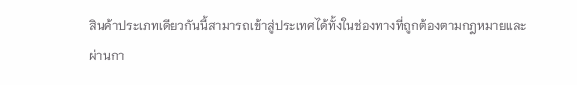สินค้าประเภทเดียวกันนี้สามารถเข้าสู่ประเทศได้ทั้งในช่องทางที่ถูกต้องตามกฎหมายและผ่านกา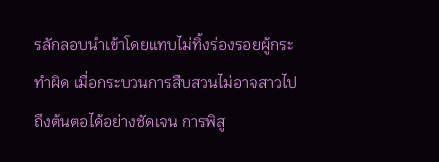รลักลอบนำเข้าโดยแทบไม่ทิ้งร่องรอยผู้กระทำผิด เมื่อกระบวนการสืบสวนไม่อาจสาวไปถึงต้นตอได้อย่างชัดเจน การพิสู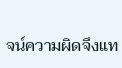จน์ความผิดจึงแท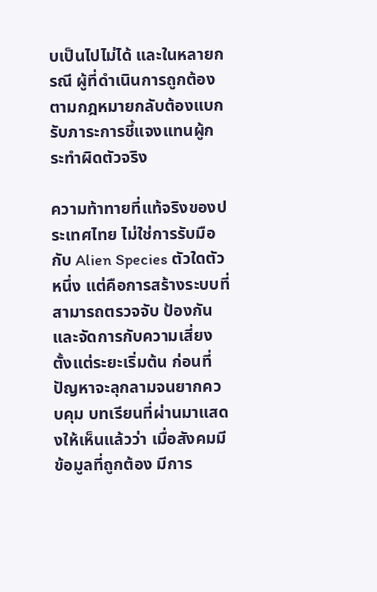บเป็นไปไม่ได้ และในหลายกรณี ผู้ที่ดำเนินการถูกต้องตามกฎหมายกลับต้องแบกรับภาระการชี้แจงแทนผู้กระทำผิดตัวจริง

ความท้าทายที่แท้จริงของประเทศไทย ไม่ใช่การรับมือกับ Alien Species ตัวใดตัวหนึ่ง แต่คือการสร้างระบบที่สามารถตรวจจับ ป้องกัน และจัดการกับความเสี่ยงตั้งแต่ระยะเริ่มต้น ก่อนที่ปัญหาจะลุกลามจนยากควบคุม บทเรียนที่ผ่านมาแสดงให้เห็นแล้วว่า เมื่อสังคมมีข้อมูลที่ถูกต้อง มีการ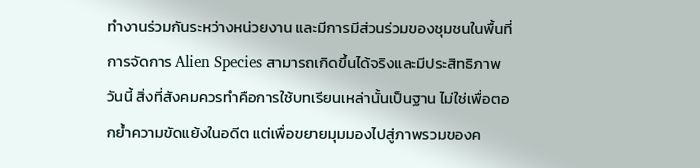ทำงานร่วมกันระหว่างหน่วยงาน และมีการมีส่วนร่วมของชุมชนในพื้นที่ การจัดการ Alien Species สามารถเกิดขึ้นได้จริงและมีประสิทธิภาพ
วันนี้ สิ่งที่สังคมควรทำคือการใช้บทเรียนเหล่านั้นเป็นฐาน ไม่ใช่เพื่อตอกย้ำความขัดแย้งในอดีต แต่เพื่อขยายมุมมองไปสู่ภาพรวมของค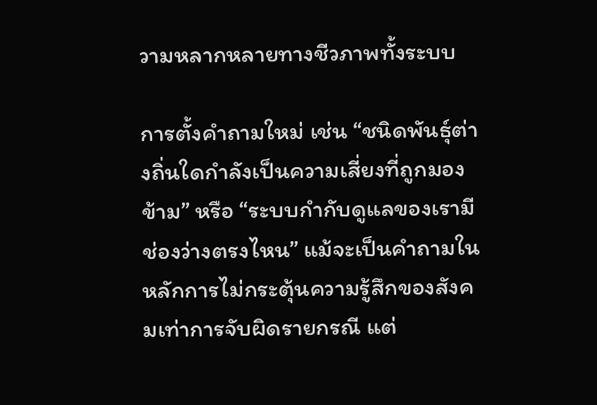วามหลากหลายทางชีวภาพทั้งระบบ

การตั้งคำถามใหม่ เช่น “ชนิดพันธุ์ต่างถิ่นใดกำลังเป็นความเสี่ยงที่ถูกมองข้าม” หรือ “ระบบกำกับดูแลของเรามีช่องว่างตรงไหน” แม้จะเป็นคำถามในหลักการไม่กระตุ้นความรู้สึกของสังคมเท่าการจับผิดรายกรณี แต่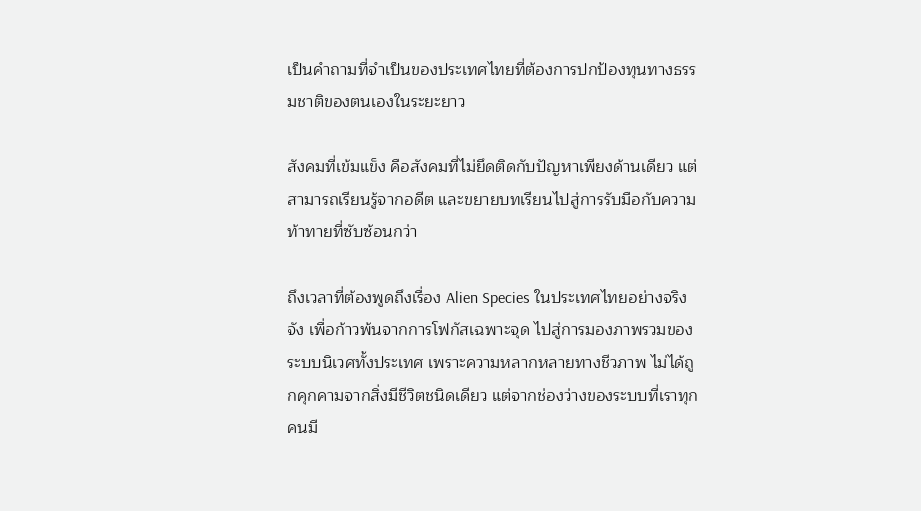เป็นคำถามที่จำเป็นของประเทศไทยที่ต้องการปกป้องทุนทางธรรมชาติของตนเองในระยะยาว

สังคมที่เข้มแข็ง คือสังคมที่ไม่ยึดติดกับปัญหาเพียงด้านเดียว แต่สามารถเรียนรู้จากอดีต และขยายบทเรียนไปสู่การรับมือกับความท้าทายที่ซับซ้อนกว่า

ถึงเวลาที่ต้องพูดถึงเรื่อง Alien Species ในประเทศไทยอย่างจริงจัง เพื่อก้าวพ้นจากการโฟกัสเฉพาะจุด ไปสู่การมองภาพรวมของระบบนิเวศทั้งประเทศ เพราะความหลากหลายทางชีวภาพ ไม่ได้ถูกคุกคามจากสิ่งมีชีวิตชนิดเดียว แต่จากช่องว่างของระบบที่เราทุกคนมี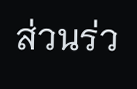ส่วนร่ว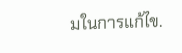มในการแก้ไข.